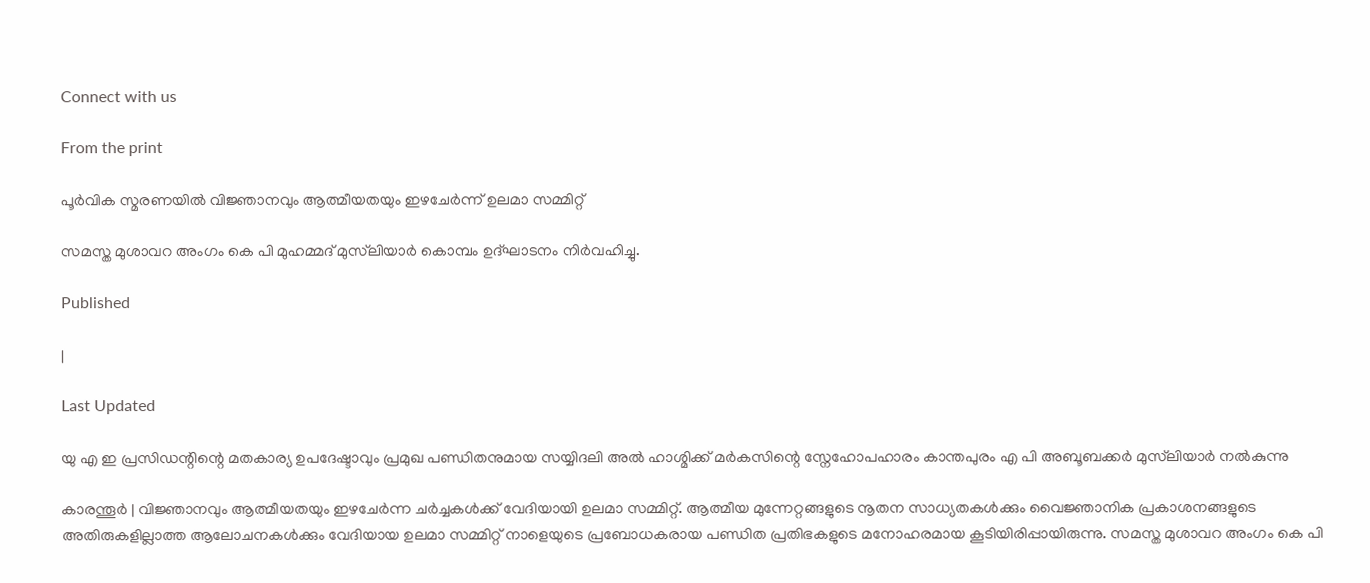Connect with us

From the print

പൂര്‍വിക സ്മരണയില്‍ വിജ്ഞാനവും ആത്മീയതയും ഇഴചേര്‍ന്ന് ഉലമാ സമ്മിറ്റ്

സമസ്ത മുശാവറ അംഗം കെ പി മുഹമ്മദ് മുസ്‌ലിയാര്‍ കൊമ്പം ഉദ്ഘാടനം നിര്‍വഹിച്ചു.

Published

|

Last Updated

യു എ ഇ പ്രസിഡന്റിന്റെ മതകാര്യ ഉപദേഷ്ടാവും പ്രമുഖ പണ്ഡിതനുമായ സയ്യിദലി അല്‍ ഹാശ്മിക്ക് മര്‍കസിന്റെ സ്നേഹോപഹാരം കാന്തപുരം എ പി അബൂബക്കര്‍ മുസ്‌ലിയാര്‍ നല്‍കുന്നു

കാരന്തൂര്‍ | വിജ്ഞാനവും ആത്മീയതയും ഇഴചേര്‍ന്ന ചര്‍ച്ചകള്‍ക്ക് വേദിയായി ഉലമാ സമ്മിറ്റ്. ആത്മീയ മുന്നേറ്റങ്ങളുടെ നൂതന സാധ്യതകള്‍ക്കും വൈജ്ഞാനിക പ്രകാശനങ്ങളുടെ അതിരുകളില്ലാത്ത ആലോചനകള്‍ക്കും വേദിയായ ഉലമാ സമ്മിറ്റ് നാളെയുടെ പ്രബോധകരായ പണ്ഡിത പ്രതിഭകളുടെ മനോഹരമായ കൂടിയിരിപ്പായിരുന്നു. സമസ്ത മുശാവറ അംഗം കെ പി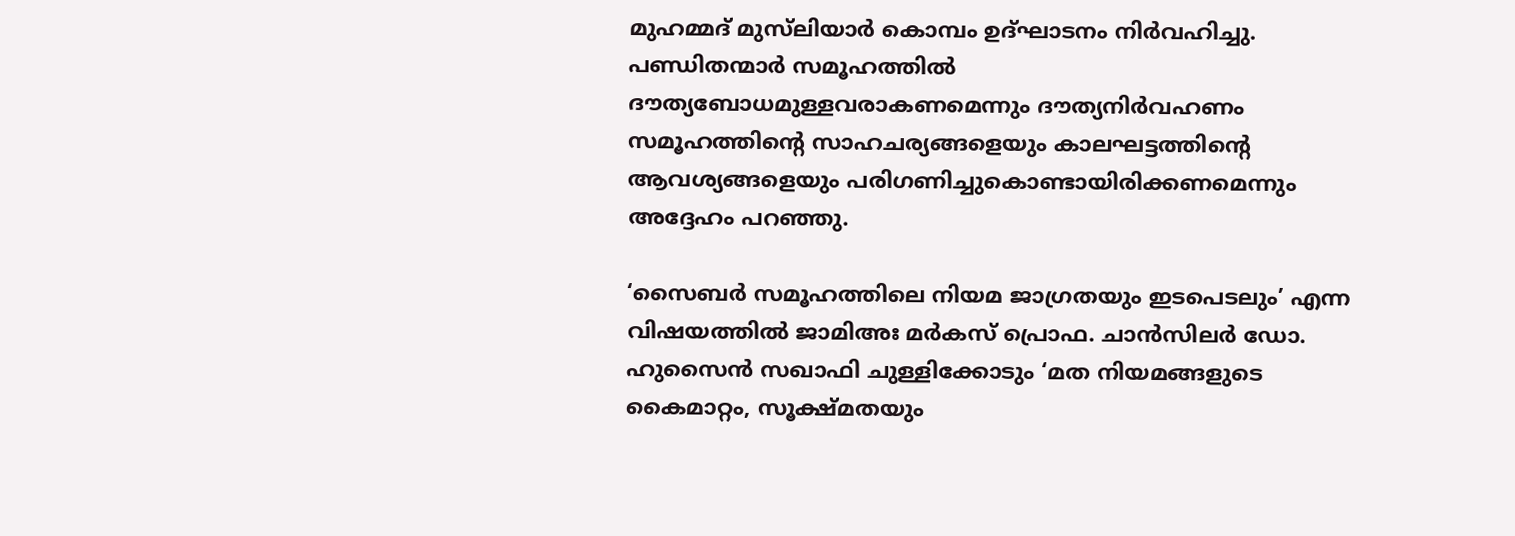മുഹമ്മദ് മുസ്‌ലിയാര്‍ കൊമ്പം ഉദ്ഘാടനം നിര്‍വഹിച്ചു. പണ്ഡിതന്മാര്‍ സമൂഹത്തില്‍ ദൗത്യബോധമുള്ളവരാകണമെന്നും ദൗത്യനിര്‍വഹണം സമൂഹത്തിന്റെ സാഹചര്യങ്ങളെയും കാലഘട്ടത്തിന്റെ ആവശ്യങ്ങളെയും പരിഗണിച്ചുകൊണ്ടായിരിക്കണമെന്നും അദ്ദേഹം പറഞ്ഞു.

‘സൈബര്‍ സമൂഹത്തിലെ നിയമ ജാഗ്രതയും ഇടപെടലും’ എന്ന വിഷയത്തില്‍ ജാമിഅഃ മര്‍കസ് പ്രൊഫ. ചാന്‍സിലര്‍ ഡോ. ഹുസൈന്‍ സഖാഫി ചുള്ളിക്കോടും ‘മത നിയമങ്ങളുടെ കൈമാറ്റം, സൂക്ഷ്മതയും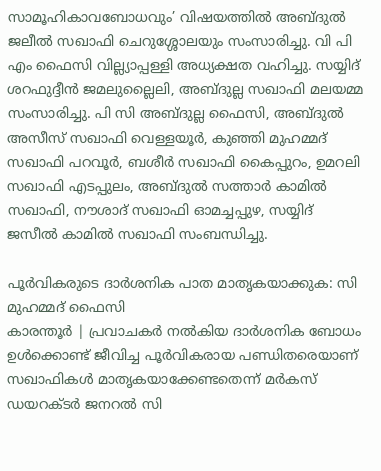സാമൂഹികാവബോധവും’ വിഷയത്തില്‍ അബ്ദുല്‍ ജലീല്‍ സഖാഫി ചെറുശ്ശോലയും സംസാരിച്ചു. വി പി എം ഫൈസി വില്ല്യാപ്പള്ളി അധ്യക്ഷത വഹിച്ചു. സയ്യിദ് ശറഫുദ്ദീന്‍ ജമലുല്ലൈലി, അബ്ദുല്ല സഖാഫി മലയമ്മ സംസാരിച്ചു. പി സി അബ്ദുല്ല ഫൈസി, അബ്ദുല്‍ അസീസ് സഖാഫി വെള്ളയൂര്‍, കുഞ്ഞി മുഹമ്മദ് സഖാഫി പറവൂര്‍, ബശീര്‍ സഖാഫി കൈപ്പുറം, ഉമറലി സഖാഫി എടപ്പുലം, അബ്ദുല്‍ സത്താര്‍ കാമില്‍ സഖാഫി, നൗശാദ് സഖാഫി ഓമച്ചപ്പുഴ, സയ്യിദ് ജസീല്‍ കാമില്‍ സഖാഫി സംബന്ധിച്ചു.

പൂര്‍വികരുടെ ദാര്‍ശനിക പാത മാതൃകയാക്കുക: സി മുഹമ്മദ് ഫൈസി
കാരന്തൂര്‍ | പ്രവാചകര്‍ നല്‍കിയ ദാര്‍ശനിക ബോധം ഉള്‍ക്കൊണ്ട് ജീവിച്ച പൂര്‍വികരായ പണ്ഡിതരെയാണ് സഖാഫികള്‍ മാതൃകയാക്കേണ്ടതെന്ന് മര്‍കസ് ഡയറക്ടര്‍ ജനറല്‍ സി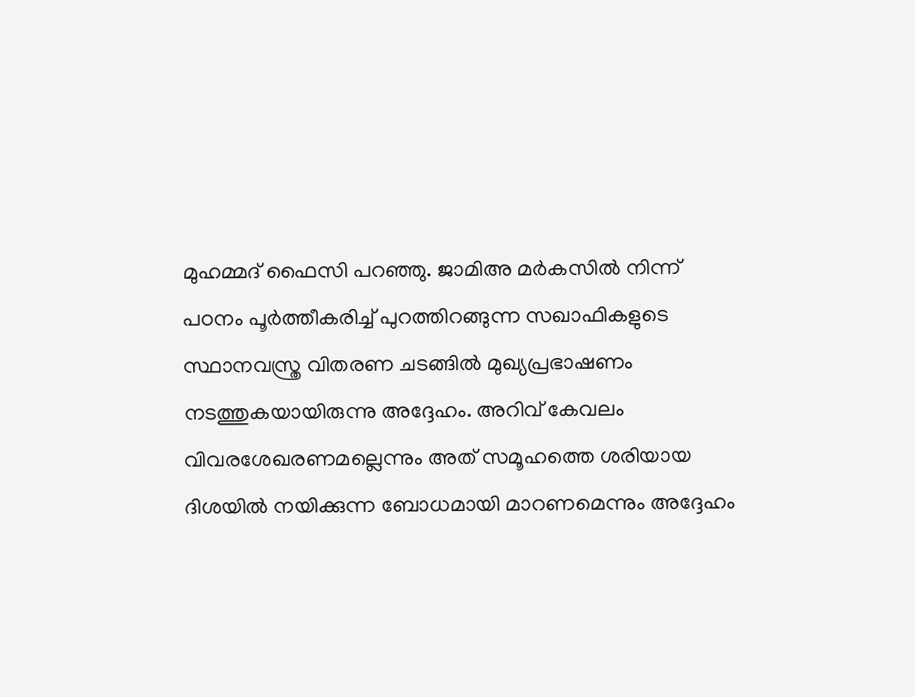മുഹമ്മദ് ഫൈസി പറഞ്ഞു. ജാമിഅ മര്‍കസില്‍ നിന്ന് പഠനം പൂര്‍ത്തീകരിച്ച് പുറത്തിറങ്ങുന്ന സഖാഫികളുടെ സ്ഥാനവസ്ത്ര വിതരണ ചടങ്ങില്‍ മുഖ്യപ്രഭാഷണം നടത്തുകയായിരുന്നു അദ്ദേഹം. അറിവ് കേവലം വിവരശേഖരണമല്ലെന്നും അത് സമൂഹത്തെ ശരിയായ ദിശയില്‍ നയിക്കുന്ന ബോധമായി മാറണമെന്നും അദ്ദേഹം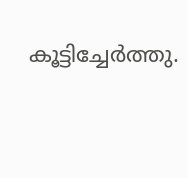കൂട്ടിച്ചേര്‍ത്തു.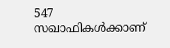547 സഖാഫികള്‍ക്കാണ്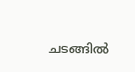ചടങ്ങില്‍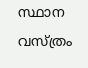സ്ഥാന വസ്ത്രം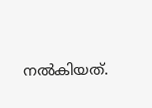നല്‍കിയത്.